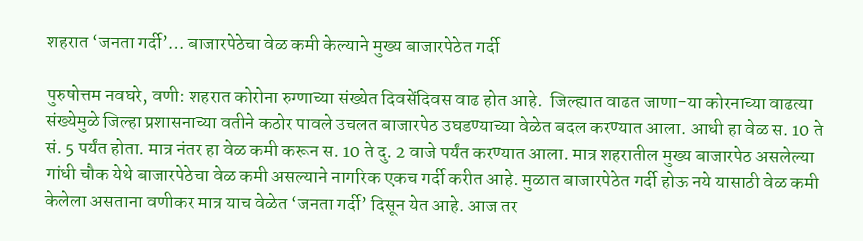शहरात ‘जनता गर्दी’… बाजारपेठेचा वेळ कमी केल्याने मुख्य बाजारपेठेत गर्दी

पुरुषोत्तम नवघरे, वणी: शहरात कोरोना रुग्णाच्या संख्येत दिवसेंदिवस वाढ होत आहे.  जिल्ह्यात वाढत जाणा-या कोरनाच्या वाढत्या संख्येमुळे जिल्हा प्रशासनाच्या वतीने कठोर पावले उचलत बाजारपेठ उघडण्याच्या वेळेत बदल करण्यात आला. आधी हा वेळ स. 10 ते सं. 5 पर्यंत होता. मात्र नंतर हा वेळ कमी करून स. 10 ते दु. 2 वाजे पर्यंत करण्यात आला. मात्र शहरातील मुख्य बाजारपेठ असलेल्या गांधी चौक येथे बाजारपेठेचा वेळ कमी असल्याने नागरिक एकच गर्दी करीत आहे. मुळात बाजारपेठेत गर्दी होऊ नये यासाठी वेळ कमी केलेला असताना वणीकर मात्र याच वेळेत ‘जनता गर्दी’ दिसून येत आहे. आज तर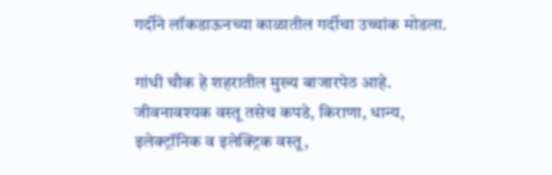गर्दीने लॉकडाऊनच्या काळातील गर्दीचा उच्चांक मोडला.

गांधी चौक हे शहरातील मुख्य बाजारपेठ आहे. जीवनावश्यक वस्तू तसेच कपडे, किराणा, धान्य, इलेक्ट्रॉनिक व इलेक्ट्रिक वस्तू,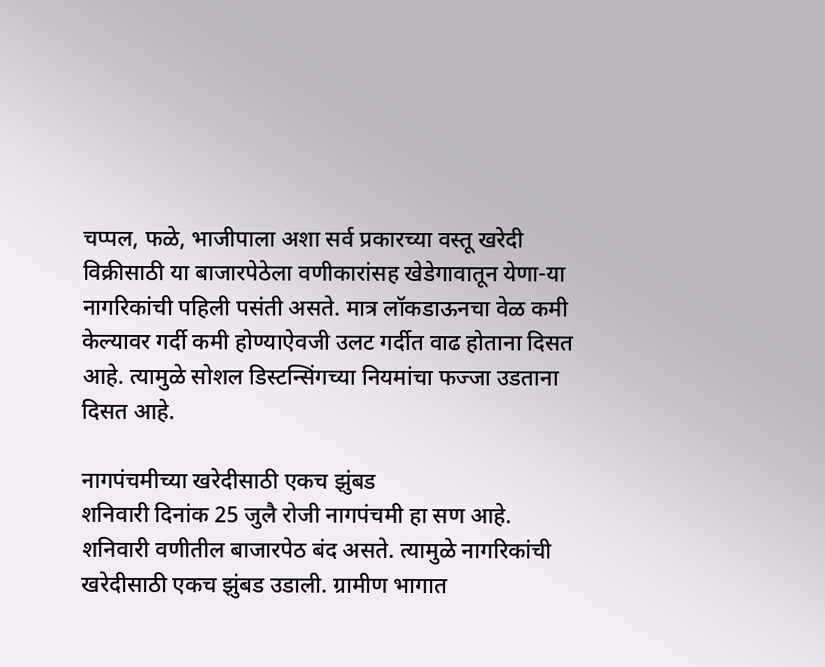चप्पल, फळे, भाजीपाला अशा सर्व प्रकारच्या वस्तू खरेदी विक्रीसाठी या बाजारपेठेला वणीकारांसह खेडेगावातून येणा-या नागरिकांची पहिली पसंती असते. मात्र लॉकडाऊनचा वेळ कमी केल्यावर गर्दी कमी होण्याऐवजी उलट गर्दीत वाढ होताना दिसत आहे. त्यामुळे सोशल डिस्टन्सिंगच्या नियमांचा फज्जा उडताना दिसत आहे.

नागपंचमीच्या खरेदीसाठी एकच झुंबड
शनिवारी दिनांक 25 जुलै रोजी नागपंचमी हा सण आहे. शनिवारी वणीतील बाजारपेठ बंद असते. त्यामुळे नागरिकांची खरेदीसाठी एकच झुंबड उडाली. ग्रामीण भागात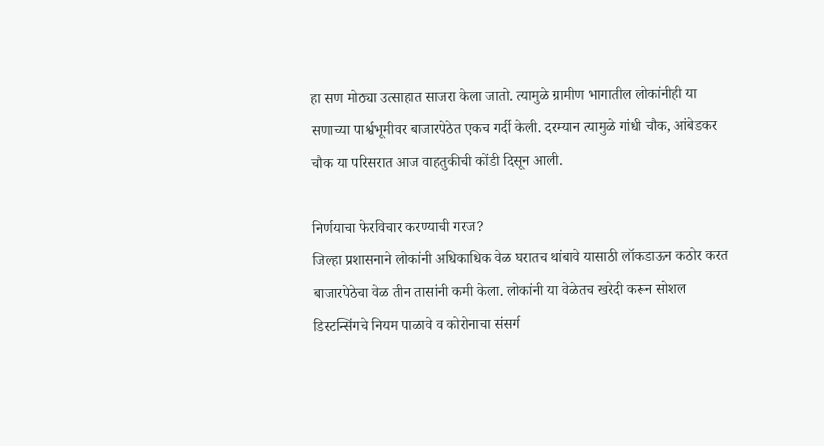हा सण मोठ्या उत्साहात साजरा केला जातो. त्यामुळे ग्रामीण भागातील लोकांनीही या सणाच्या पार्श्वभूमीवर बाजारपेठेत एकच गर्दी केली. दरम्यान त्यामुळे गांधी चौक, आंबेडकर चौक या परिसरात आज वाहतुकीची कोंडी दिसून आली.

निर्णयाचा फेरविचार करण्याची गरज?
जिल्हा प्रशासनाने लोकांनी अधिकाधिक वेळ घरातच थांबावे यासाठी लॉकडाऊन कठोर करत बाजारपेठेचा वेळ तीन तासांनी कमी केला. लोकांनी या वेळेतच खरेदी करून सोशल डिस्टन्सिंगचे नियम पाळावे व कोरोनाचा संसर्ग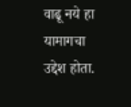वाढू नये हा यामागचा उद्देश होता.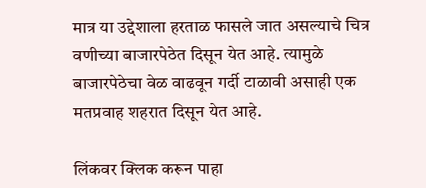मात्र या उद्देशाला हरताळ फासले जात असल्याचे चित्र वणीच्या बाजारपेठेत दिसून येत आहे. त्यामुळे बाजारपेठेचा वेळ वाढवून गर्दी टाळावी असाही एक मतप्रवाह शहरात दिसून येत आहे.

लिंकवर क्लिक करून पाहा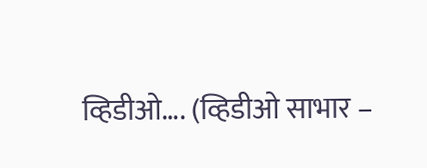व्हिडीओ…. (व्हिडीओ साभार –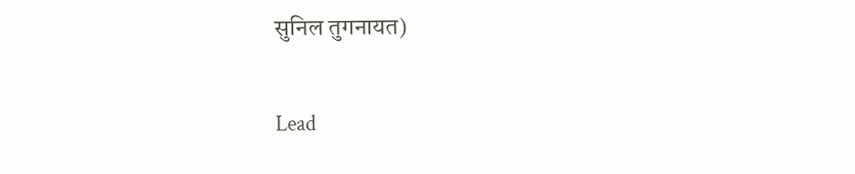सुनिल तुगनायत)

Lead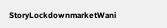StoryLockdownmarketWani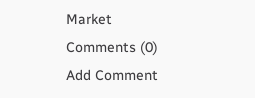Market
Comments (0)
Add Comment